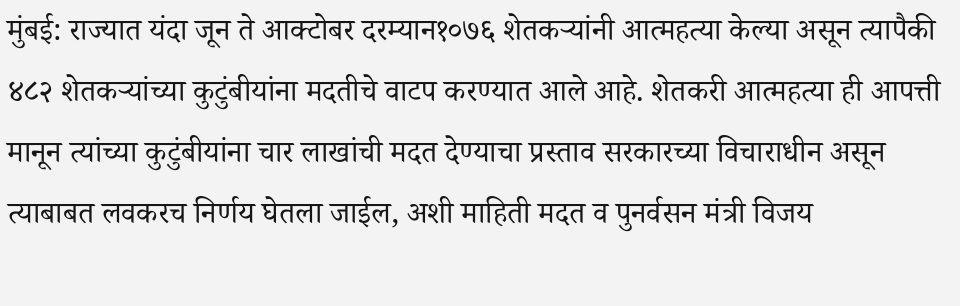मुंबई: राज्यात यंदा जून ते आक्टोबर दरम्यान१०७६ शेतकऱ्यांनी आत्महत्या केल्या असून त्यापैकी ४८२ शेतकऱ्यांच्या कुटुंबीयांना मदतीचे वाटप करण्यात आले आहे. शेतकरी आत्महत्या ही आपत्ती मानून त्यांच्या कुटुंबीयांना चार लाखांची मदत देण्याचा प्रस्ताव सरकारच्या विचाराधीन असून त्याबाबत लवकरच निर्णय घेतला जाईल, अशी माहिती मदत व पुनर्वसन मंत्री विजय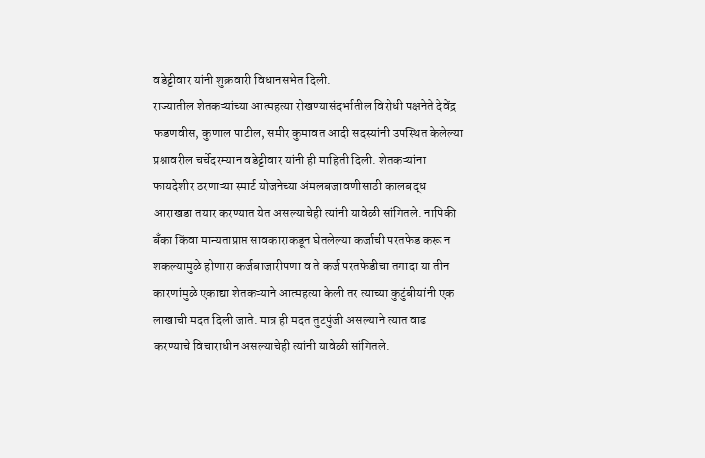वडेट्टीवार यांनी शुक्रवारी विधानसभेत दिली.
राज्यातील शेतकऱ्यांच्या आत्महत्या रोखण्यासंदर्भातील विरोधी पक्षनेते देवेंद्र फडणवीस, कुणाल पाटील, समीर कुमावत आदी सदस्यांनी उपस्थित केलेल्या प्रश्नावरील चर्चेदरम्यान वडेट्टीवार यांनी ही माहिती दिली. शेतकऱ्यांना फायदेशीर ठरणाऱ्या स्मार्ट योजनेच्या अंमलबजावणीसाठी कालबद्ध आराखडा तयार करण्यात येत असल्याचेही त्यांनी यावेळी सांगितले. नापिकी बँका किंवा मान्यताप्राप्त सावकाराकडून घेतलेल्या कर्जाची परतफेड करू न शकल्यामुळे होणारा कर्जबाजारीपणा व ते कर्ज परतफेडीचा तगादा या तीन कारणांमुळे एकाद्या शेतकऱ्याने आत्महत्या केली तर त्याच्या कुटुंबीयांनी एक लाखाची मदत दिली जाते. मात्र ही मदत तुटपुंजी असल्याने त्यात वाढ करण्याचे विचाराधीन असल्याचेही त्यांनी यावेळी सांगितले.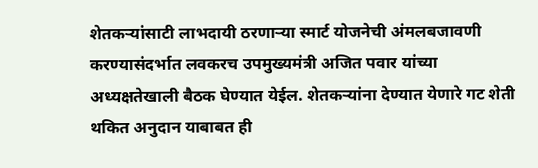शेतकऱ्यांसाटी लाभदायी ठरणाऱ्या स्मार्ट योजनेची अंमलबजावणी करण्यासंदर्भात लवकरच उपमुख्यमंत्री अजित पवार यांच्या अध्यक्षतेखाली बैठक घेण्यात येईल. शेतकऱ्यांना देण्यात येणारे गट शेती थकित अनुदान याबाबत ही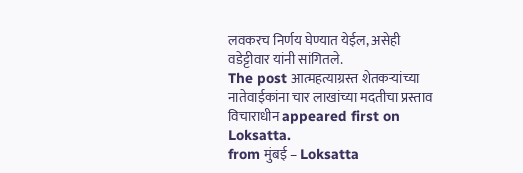लवकरच निर्णय घेण्यात येईल, असेही वडेट्टीवार यांनी सांगितले.
The post आत्महत्याग्रस्त शेतकऱ्यांच्या नातेवाईकांना चार लाखांच्या मदतीचा प्रस्ताव विचाराधीन appeared first on Loksatta.
from मुंबई – Loksatta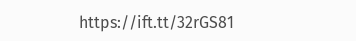https://ift.tt/32rGS81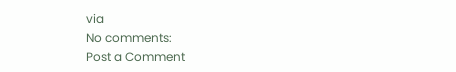via
No comments:
Post a Comment